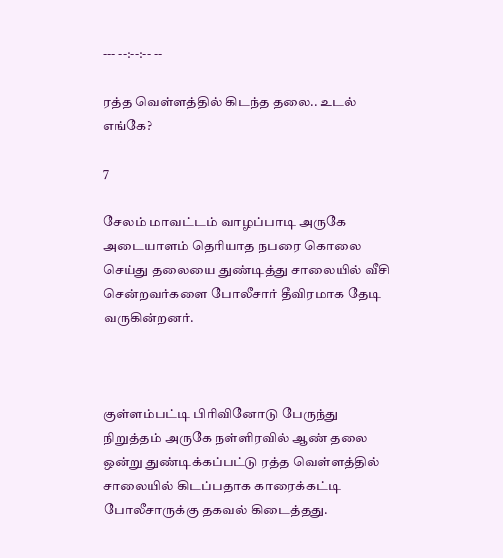--- --:--:-- --

ரத்த வெள்ளத்தில் கிடந்த தலை.. உடல் எங்கே?

7

சேலம் மாவட்டம் வாழப்பாடி அருகே அடையாளம் தெரியாத நபரை கொலை செய்து தலையை துண்டித்து சாலையில் வீசி சென்றவர்களை போலீசார் தீவிரமாக தேடி வருகின்றனர்.



குள்ளம்பட்டி பிரிவினோடு பேருந்து நிறுத்தம் அருகே நள்ளிரவில் ஆண் தலை ஒன்று துண்டிக்கப்பட்டு ரத்த வெள்ளத்தில் சாலையில் கிடப்பதாக காரைக்கட்டி போலீசாருக்கு தகவல் கிடைத்தது.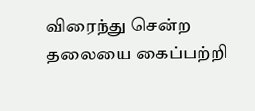விரைந்து சென்ற தலையை கைப்பற்றி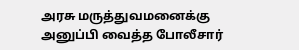அரசு மருத்துவமனைக்கு அனுப்பி வைத்த போலீசார்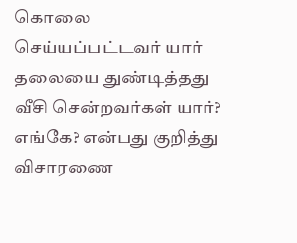கொலை செய்யப்பட்டவர் யார் தலையை துண்டித்தது வீசி சென்றவர்கள் யார்? எங்கே? என்பது குறித்து விசாரணை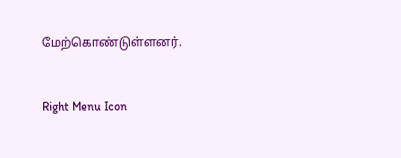மேற்கொண்டுள்ளனர்.



Right Menu Icon